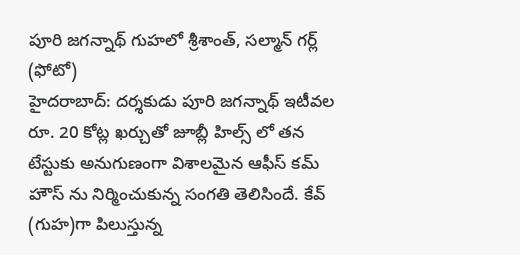పూరి జగన్నాథ్ గుహలో శ్రీశాంత్, సల్మాన్ గర్ల్ (ఫోటో)
హైదరాబాద్: దర్శకుడు పూరి జగన్నాథ్ ఇటీవల రూ. 20 కోట్ల ఖర్చుతో జూబ్లీ హిల్స్ లో తన టేస్టుకు అనుగుణంగా విశాలమైన ఆఫీస్ కమ్ హౌస్ ను నిర్మించుకున్న సంగతి తెలిసిందే. కేవ్ (గుహ)గా పిలుస్తున్న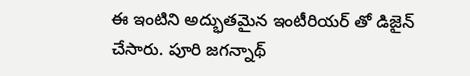ఈ ఇంటిని అద్భుతమైన ఇంటీరియర్ తో డిజైన్ చేసారు. పూరి జగన్నాథ్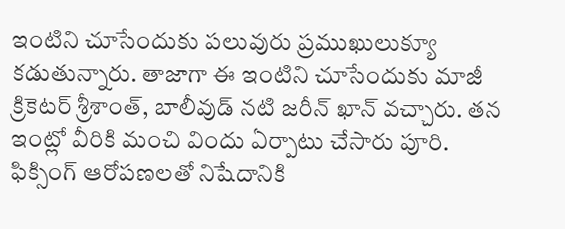ఇంటిని చూసేందుకు పలువురు ప్రముఖులుక్యూ కడుతున్నారు. తాజాగా ఈ ఇంటిని చూసేందుకు మాజీ క్రికెటర్ శ్రీశాంత్, బాలీవుడ్ నటి జరీన్ ఖాన్ వచ్చారు. తన ఇంట్లో వీరికి మంచి విందు ఏర్పాటు చేసారు పూరి.
ఫిక్సింగ్ ఆరోపణలతో నిషేదానికి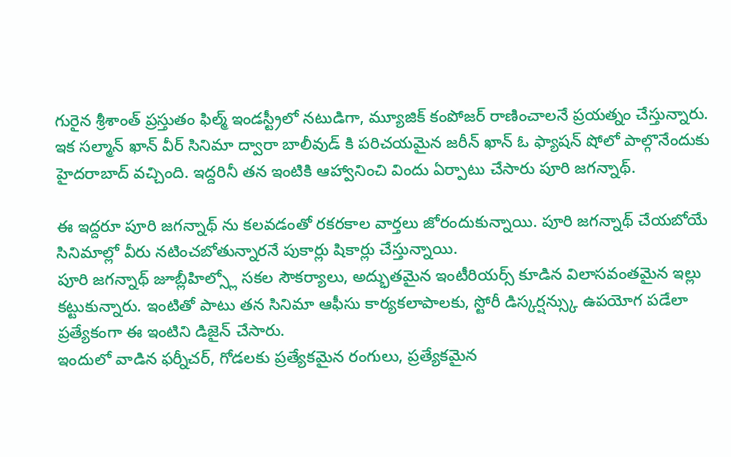గురైన శ్రీశాంత్ ప్రస్తుతం ఫిల్మ్ ఇండస్ట్రీలో నటుడిగా, మ్యూజిక్ కంపోజర్ రాణించాలనే ప్రయత్నం చేస్తున్నారు. ఇక సల్మాన్ ఖాన్ వీర్ సినిమా ద్వారా బాలీవుడ్ కి పరిచయమైన జరీన్ ఖాన్ ఓ ఫ్యాషన్ షోలో పాల్గొనేందుకు హైదరాబాద్ వచ్చింది. ఇద్దరినీ తన ఇంటికి ఆహ్వానించి విందు ఏర్పాటు చేసారు పూరి జగన్నాథ్.

ఈ ఇద్దరూ పూరి జగన్నాథ్ ను కలవడంతో రకరకాల వార్తలు జోరందుకున్నాయి. పూరి జగన్నాథ్ చేయబోయే సినిమాల్లో వీరు నటించబోతున్నారనే పుకార్లు షికార్లు చేస్తున్నాయి.
పూరి జగన్నాథ్ జూబ్లీహిల్స్లో సకల సౌకర్యాలు, అద్భుతమైన ఇంటీరియర్స్ కూడిన విలాసవంతమైన ఇల్లు కట్టుకున్నారు. ఇంటితో పాటు తన సినిమా ఆఫీసు కార్యకలాపాలకు, స్టోరీ డిస్కర్షన్స్కు ఉపయోగ పడేలా ప్రత్యేకంగా ఈ ఇంటిని డిజైన్ చేసారు.
ఇందులో వాడిన ఫర్నీచర్, గోడలకు ప్రత్యేకమైన రంగులు, ప్రత్యేకమైన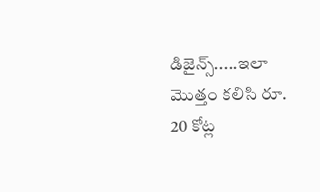డిజైన్స్.....ఇలా మొత్తం కలిసి రూ. 20 కోట్ల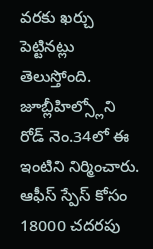వరకు ఖర్చు పెట్టినట్లు తెలుస్తోంది. జూబ్లీహిల్స్లోని రోడ్ నెం.34లో ఈ ఇంటిని నిర్మించారు. ఆఫీస్ స్పేస్ కోసం 18000 చదరపు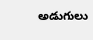అడుగులు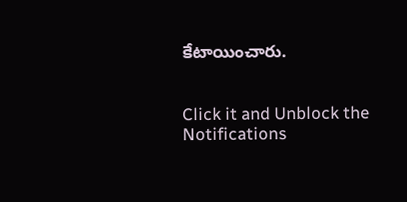కేటాయించారు.


Click it and Unblock the Notifications